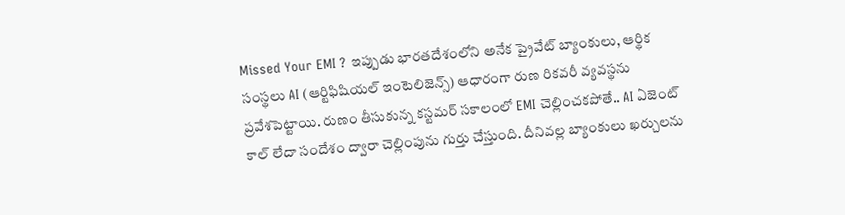Missed Your EMI ? ఇప్పుడు భారతదేశంలోని అనేక ప్రైవేట్ బ్యాంకులు, ఆర్థిక సంస్థలు AI (ఆర్టిఫిషియల్ ఇంటెలిజెన్స్) ఆధారంగా రుణ రికవరీ వ్యవస్థను ప్రవేశపెట్టాయి. రుణం తీసుకున్న కస్టమర్ సకాలంలో EMI చెల్లించకపోతే.. AI ఏజెంట్ కాల్ లేదా సందేశం ద్వారా చెల్లింపును గుర్తు చేస్తుంది. దీనివల్ల బ్యాంకులు ఖర్చులను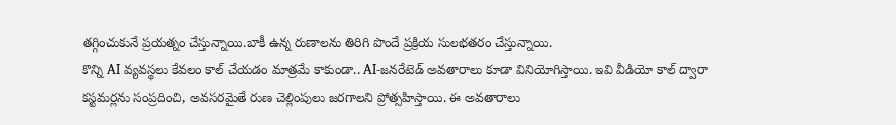తగ్గించుకునే ప్రయత్నం చేస్తున్నాయి.బాకీ ఉన్న రుణాలను తిరిగి పొందే ప్రక్రియ సులభతరం చేస్తున్నాయి.
కొన్ని AI వ్యవస్థలు కేవలం కాల్ చేయడం మాత్రమే కాకుండా.. AI-జనరేటెడ్ అవతారాలు కూడా వినియోగిస్తాయి. ఇవి వీడియో కాల్ ద్వారా కస్టమర్లను సంప్రదించి, అవసరమైతే రుణ చెల్లింపులు జరగాలని ప్రోత్సహిస్తాయి. ఈ అవతారాలు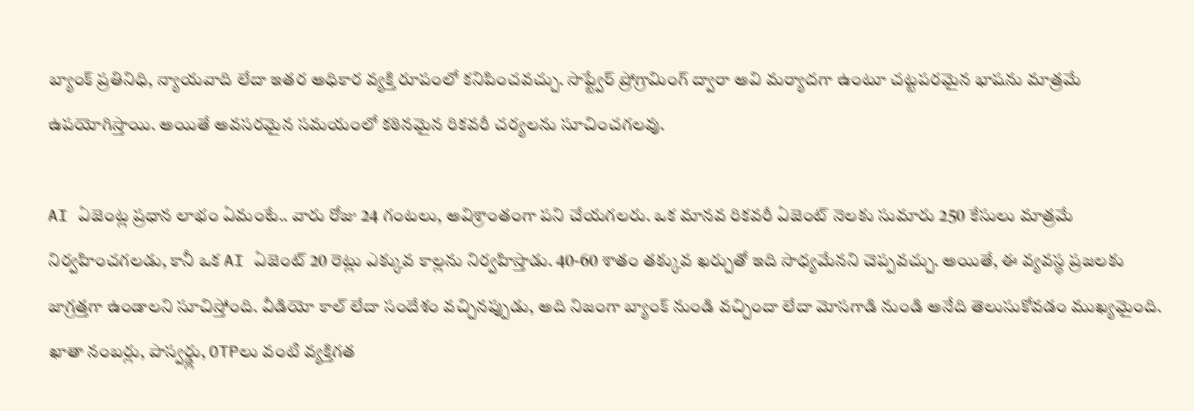బ్యాంక్ ప్రతినిధి, న్యాయవాది లేదా ఇతర అధికార వ్యక్తి రూపంలో కనిపించవచ్చు. సాఫ్ట్వేర్ ప్రోగ్రామింగ్ ద్వారా అవి మర్యాదగా ఉంటూ చట్టపరమైన భాషను మాత్రమే ఉపయోగిస్తాయి. అయితే అవసరమైన సమయంలో కఠినమైన రికవరీ చర్యలను సూచించగలవు.

AI ఏజెంట్ల ప్రధాన లాభం ఏమంటే.. వారు రోజు 24 గంటలు, అవిశ్రాంతంగా పని చేయగలరు. ఒక మానవ రికవరీ ఏజెంట్ నెలకు సుమారు 250 కేసులు మాత్రమే నిర్వహించగలడు, కానీ ఒక AI ఏజెంట్ 20 రెట్లు ఎక్కువ కాల్లను నిర్వహిస్తాడు. 40-60 శాతం తక్కువ ఖర్చుతో ఇది సాధ్యమేనని చెప్పవచ్చు. అయితే, ఈ వ్యవస్థ ప్రజలకు జాగ్రత్తగా ఉండాలని సూచిస్తోంది. వీడియో కాల్ లేదా సందేశం వచ్చినప్పుడు, అది నిజంగా బ్యాంక్ నుండి వచ్చిందా లేదా మోసగాడి నుండి అనేది తెలుసుకోవడం ముఖ్యమైంది. ఖాతా నంబర్లు, పాస్వర్డ్లు, OTPలు వంటి వ్యక్తిగత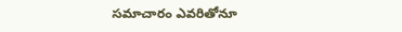సమాచారం ఎవరితోనూ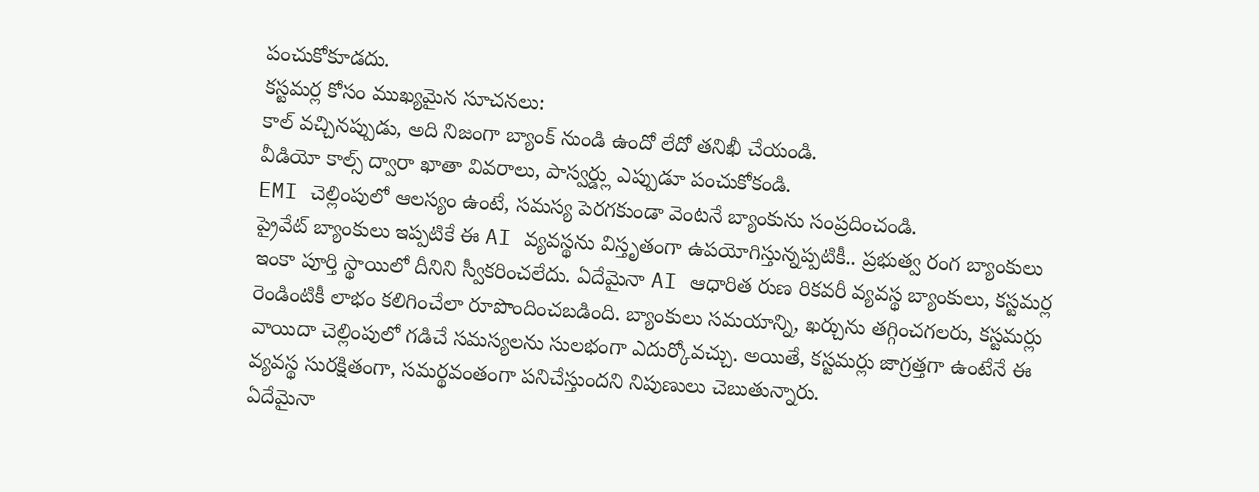పంచుకోకూడదు.
కస్టమర్ల కోసం ముఖ్యమైన సూచనలు:
కాల్ వచ్చినప్పుడు, అది నిజంగా బ్యాంక్ నుండి ఉందో లేదో తనిఖీ చేయండి.
వీడియో కాల్స్ ద్వారా ఖాతా వివరాలు, పాస్వర్డ్లు ఎప్పుడూ పంచుకోకండి.
EMI చెల్లింపులో ఆలస్యం ఉంటే, సమస్య పెరగకుండా వెంటనే బ్యాంకును సంప్రదించండి.
ప్రైవేట్ బ్యాంకులు ఇప్పటికే ఈ AI వ్యవస్థను విస్తృతంగా ఉపయోగిస్తున్నప్పటికీ.. ప్రభుత్వ రంగ బ్యాంకులు ఇంకా పూర్తి స్థాయిలో దీనిని స్వీకరించలేదు. ఏదేమైనా AI ఆధారిత రుణ రికవరీ వ్యవస్థ బ్యాంకులు, కస్టమర్ల రెండింటికీ లాభం కలిగించేలా రూపొందించబడింది. బ్యాంకులు సమయాన్ని, ఖర్చును తగ్గించగలరు, కస్టమర్లు వాయిదా చెల్లింపులో గడిచే సమస్యలను సులభంగా ఎదుర్కోవచ్చు. అయితే, కస్టమర్లు జాగ్రత్తగా ఉంటేనే ఈ వ్యవస్థ సురక్షితంగా, సమర్థవంతంగా పనిచేస్తుందని నిపుణులు చెబుతున్నారు.
ఏదేమైనా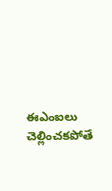ఈఎంఐలు చెల్లించకపోతే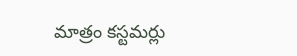మాత్రం కస్టమర్లు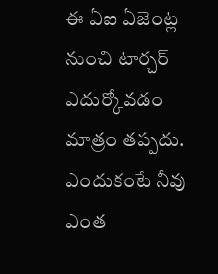ఈ ఏఐ ఏజెంట్ల నుంచి టార్చర్ ఎదుర్కోవడం మాత్రం తప్పదు. ఎందుకంటే నీవు ఎంత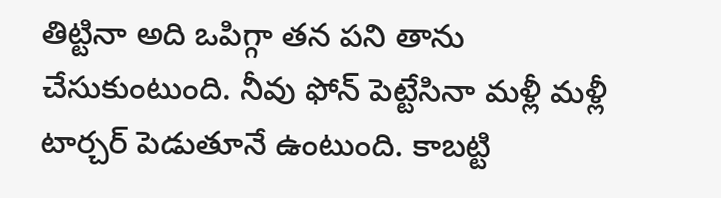తిట్టినా అది ఒపిగ్గా తన పని తాను చేసుకుంటుంది. నీవు ఫోన్ పెట్టేసినా మళ్లీ మళ్లీ టార్చర్ పెడుతూనే ఉంటుంది. కాబట్టి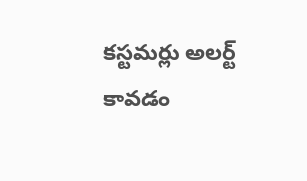కస్టమర్లు అలర్ట్ కావడం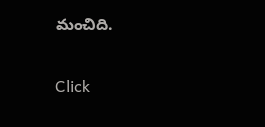మంచిది.


Click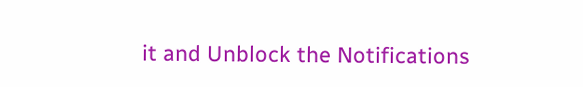it and Unblock the Notifications